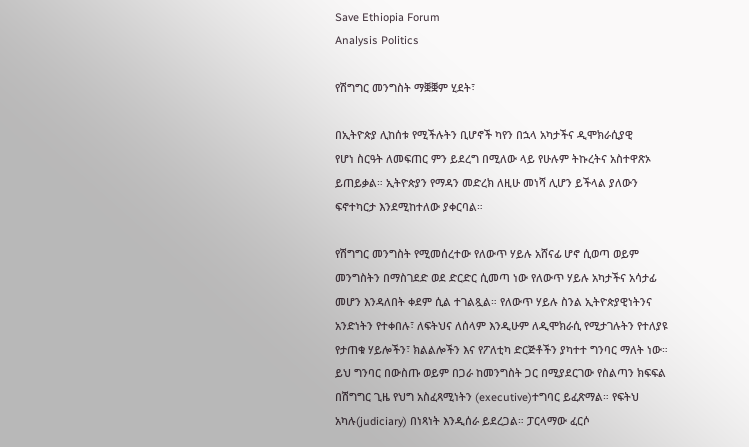Save Ethiopia Forum
Analysis Politics

የሽግግር መንግስት ማቛቛም ሂደት፣

በኢትዮጵያ ሊከሰቱ የሚችሉትን ቢሆኖች ካየን በኋላ አካታችና ዲሞክራሲያዊ
የሆነ ስርዓት ለመፍጠር ምን ይደረግ በሚለው ላይ የሁሉም ትኩረትና አስተዋጽኦ
ይጠይቃል። ኢትዮጵያን የማዳን መድረክ ለዚሁ መነሻ ሊሆን ይችላል ያለውን
ፍኖተካርታ እንደሚከተለው ያቀርባል።

የሽግግር መንግስት የሚመሰረተው የለውጥ ሃይሉ አሸናፊ ሆኖ ሲወጣ ወይም መንግስትን በማስገደድ ወደ ድርድር ሲመጣ ነው የለውጥ ሃይሉ አካታችና አሳታፊ መሆን እንዳለበት ቀደም ሲል ተገልጿል። የለውጥ ሃይሉ ስንል ኢትዮጵያዊነትንና አንድነትን የተቀበሉ፣ ለፍትህና ለሰላም እንዲሁም ለዲሞክራሲ የሚታገሉትን የተለያዩ የታጠቁ ሃይሎችን፣ ክልልሎችን እና የፖለቲካ ድርጅቶችን ያካተተ ግንባር ማለት ነው። ይህ ግንባር በውስጡ ወይም በጋራ ከመንግስት ጋር በሚያደርገው የስልጣን ክፍፍል በሽግግር ጊዜ የህግ አስፈጻሚነትን (executive)ተግባር ይፈጽማል። የፍትህ አካሉ(judiciary) በነጻነት እንዲሰራ ይደረጋል። ፓርላማው ፈርሶ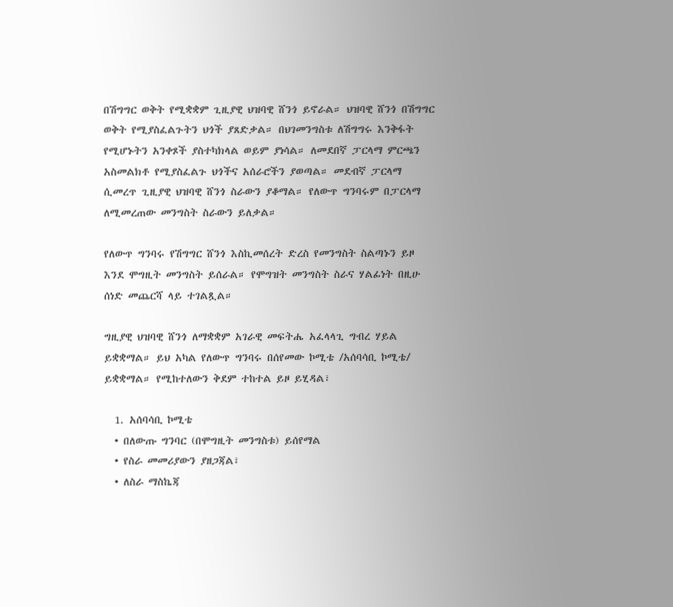በሽግግር ወቅት የሚቋቋም ጊዚያዊ ህዝባዊ ሸንጎ ይኖራል። ህዝባዊ ሸንጎ በሽግግር ወቅት የሚያስፈልጉትን ህጎች ያጸድቃል። በህገመንግስቱ ለሽግግሩ እንቅፋት የሚሆኑትን አንቀጾች ያስተካክላል ወይም ያነሳል። ለመደበኛ ፓርላማ ምርጫን አስመልክቶ የሚያስፈልጉ ህጎችና አሰራሮችን ያወጣል። መደብኛ ፓርላማ ሲመረጥ ጊዚያዊ ህዝባዊ ሸንጎ ስራውን ያቆማል። የለውጥ ግንባሩም በፓርላማ ለሚመረጠው መንግስት ስራውን ይለቃል።

የለውጥ ግንባሩ የሽግግር ሸንጎ እስኪመሰረት ድረስ የመንግስት ስልጣኑን ይዞ እንደ ሞግዚት መንግስት ይሰራል። የሞግዝት መንግስት ስራና ሃልፊነት በዚሁ ሰነድ መጨርሻ ላይ ተገልጿል።

ግዚያዊ ህዝባዊ ሸንጎ ለማቋቋም አገራዊ መፍትሔ አፈላላጊ ግብረ ሃይል  ይቋቋማል። ይህ አካል የለውጥ ግንባሩ በሰየመው ኮሚቴ /አሰባሳቢ ኮሚቴ/ ይቋቋማል። የሚከተለውን ቅደም ተከተል ይዞ ይሂዳል፣

  1. አሰባሳቢ ኮሚቴ
  • በለውጡ ግንባር (በሞግዚት መንግስቱ) ይሰየማል
  • የስራ መመሪያውን ያዘጋጃል፣
  • ለስራ ማስኬጃ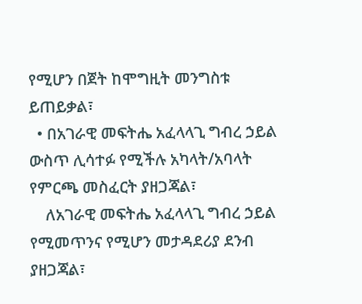የሚሆን በጀት ከሞግዚት መንግስቱ ይጠይቃል፣
  • በአገራዊ መፍትሔ አፈላላጊ ግብረ ኃይል ውስጥ ሊሳተፉ የሚችሉ አካላት/አባላት የምርጫ መስፈርት ያዘጋጃል፣
    ለአገራዊ መፍትሔ አፈላላጊ ግብረ ኃይል የሚመጥንና የሚሆን መታዳደሪያ ደንብ ያዘጋጃል፣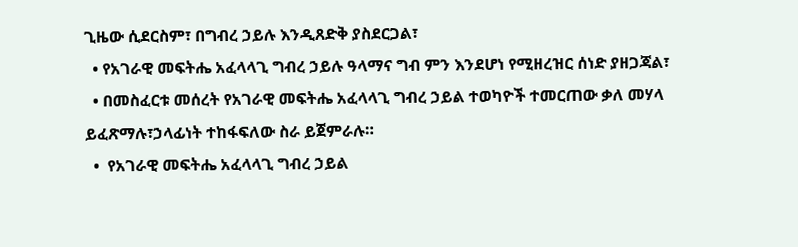ጊዜው ሲደርስም፣ በግብረ ኃይሉ እንዲጸድቅ ያስደርጋል፣
  • የአገራዊ መፍትሔ አፈላላጊ ግብረ ኃይሉ ዓላማና ግብ ምን እንደሆነ የሚዘረዝር ሰነድ ያዘጋጃል፣
  • በመስፈርቱ መሰረት የአገራዊ መፍትሔ አፈላላጊ ግብረ ኃይል ተወካዮች ተመርጠው ቃለ መሃላ ይፈጽማሉ፣ኃላፊነት ተከፋፍለው ስራ ይጀምራሉ።
  •  የአገራዊ መፍትሔ አፈላላጊ ግብረ ኃይል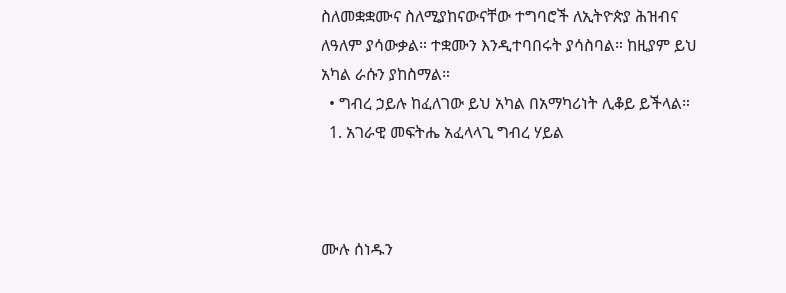ስለመቋቋሙና ስለሚያከናውናቸው ተግባሮች ለኢትዮጵያ ሕዝብና ለዓለም ያሳውቃል። ተቋሙን እንዲተባበሩት ያሳስባል። ከዚያም ይህ አካል ራሱን ያከስማል።
  • ግብረ ኃይሉ ከፈለገው ይህ አካል በአማካሪነት ሊቆይ ይችላል።
  1. አገራዊ መፍትሔ አፈላላጊ ግብረ ሃይል



ሙሉ ሰነዱን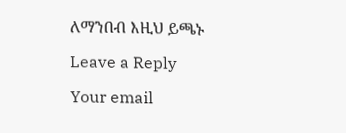ለማንበብ እዚህ ይጫኑ

Leave a Reply

Your email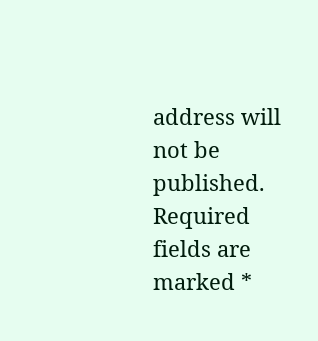address will not be published. Required fields are marked *